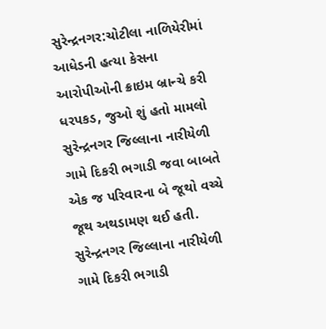સુરેન્દ્રનગર:ચોટીલા નાળિયેરીમાં આધેડની હત્યા કેસના આરોપીઓની ક્રાઇમ બ્રાન્ચે કરી ધરપકડ, જુઓ શું હતો મામલો
સુરેન્દ્રનગર જિલ્લાના નારીયેળી ગામે દિકરી ભગાડી જવા બાબતે એક જ પરિવારના બે જૂથો વચ્ચે જૂથ અથડામણ થઈ હતી.
સુરેન્દ્રનગર જિલ્લાના નારીયેળી ગામે દિકરી ભગાડી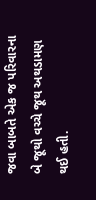જવા બાબતે એક જ પરિવારના બે જૂથો વચ્ચે જૂથ અથડામણ થઈ હતી.